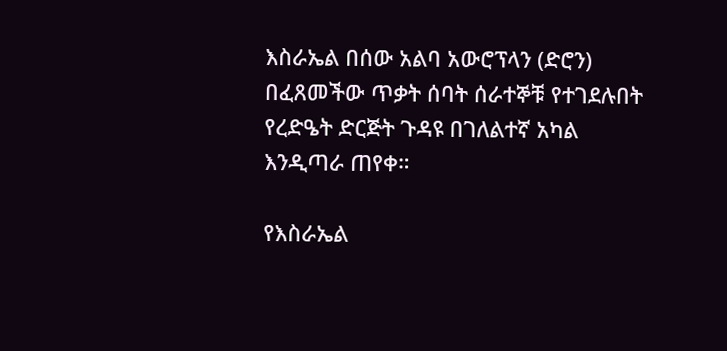እስራኤል በሰው አልባ አውሮፕላን (ድሮን) በፈጸመችው ጥቃት ሰባት ሰራተኞቹ የተገደሉበት የረድዔት ድርጅት ጉዳዩ በገለልተኛ አካል እንዲጣራ ጠየቀ።

የእስራኤል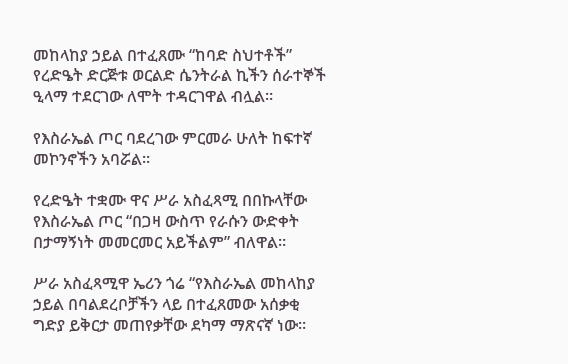መከላከያ ኃይል በተፈጸሙ “ከባድ ስህተቶች” የረድዔት ድርጅቱ ወርልድ ሴንትራል ኪችን ሰራተኞች ዒላማ ተደርገው ለሞት ተዳርገዋል ብሏል።

የእስራኤል ጦር ባደረገው ምርመራ ሁለት ከፍተኛ መኮንኖችን አባሯል።

የረድዔት ተቋሙ ዋና ሥራ አስፈጻሚ በበኩላቸው የእስራኤል ጦር “በጋዛ ውስጥ የራሱን ውድቀት በታማኝነት መመርመር አይችልም” ብለዋል።

ሥራ አስፈጻሚዋ ኤሪን ጎሬ “የእስራኤል መከላከያ ኃይል በባልደረቦቻችን ላይ በተፈጸመው አሰቃቂ ግድያ ይቅርታ መጠየቃቸው ደካማ ማጽናኛ ነው።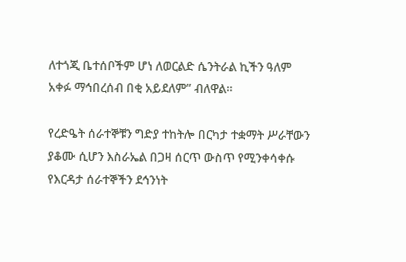ለተጎጂ ቤተሰቦችም ሆነ ለወርልድ ሴንትራል ኪችን ዓለም አቀፉ ማኅበረሰብ በቂ አይደለም” ብለዋል።

የረድዔት ሰራተኞቹን ግድያ ተከትሎ በርካታ ተቋማት ሥራቸውን ያቆሙ ሲሆን እስራኤል በጋዛ ሰርጥ ውስጥ የሚንቀሳቀሱ የእርዳታ ሰራተኞችን ደኅንነት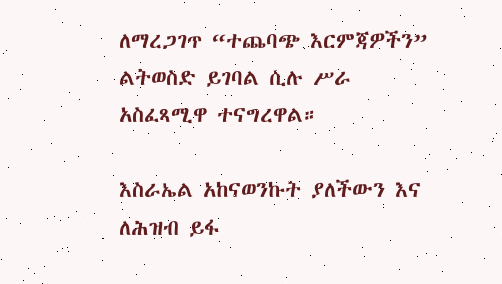ለማረጋገጥ “ተጨባጭ እርምጃዎችን” ልትወስድ ይገባል ሲሉ ሥራ አስፈጻሚዋ ተናግረዋል።

እስራኤል አከናወንኩት ያለችውን እና ለሕዝብ ይፋ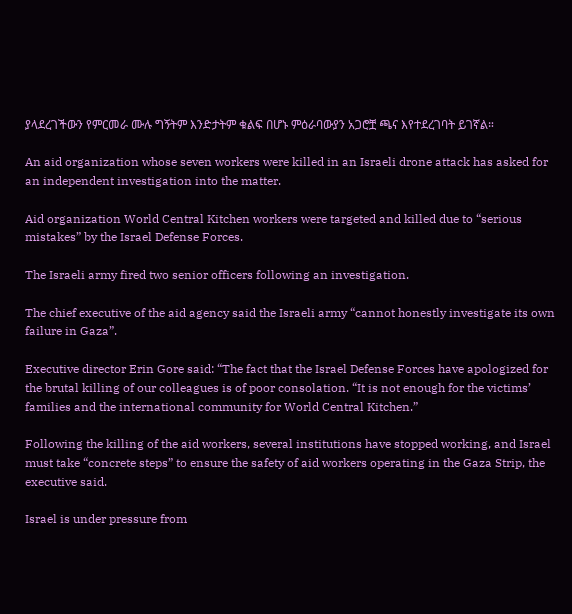ያላደረገችውን የምርመራ ሙሉ ግኝትም እንድታትም ቁልፍ በሆኑ ምዕራባውያን አጋሮቿ ጫና እየተደረገባት ይገኛል።

An aid organization whose seven workers were killed in an Israeli drone attack has asked for an independent investigation into the matter.

Aid organization World Central Kitchen workers were targeted and killed due to “serious mistakes” by the Israel Defense Forces.

The Israeli army fired two senior officers following an investigation.

The chief executive of the aid agency said the Israeli army “cannot honestly investigate its own failure in Gaza”.

Executive director Erin Gore said: “The fact that the Israel Defense Forces have apologized for the brutal killing of our colleagues is of poor consolation. “It is not enough for the victims’ families and the international community for World Central Kitchen.”

Following the killing of the aid workers, several institutions have stopped working, and Israel must take “concrete steps” to ensure the safety of aid workers operating in the Gaza Strip, the executive said.

Israel is under pressure from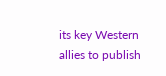its key Western allies to publish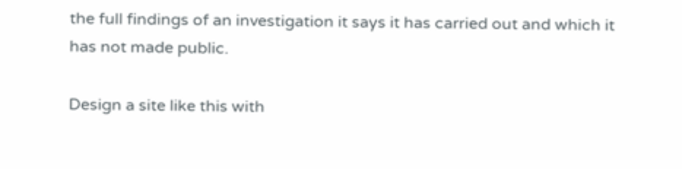the full findings of an investigation it says it has carried out and which it has not made public.

Design a site like this with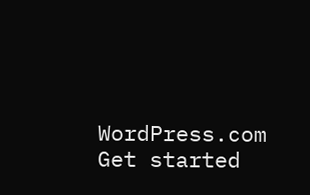WordPress.com
Get started